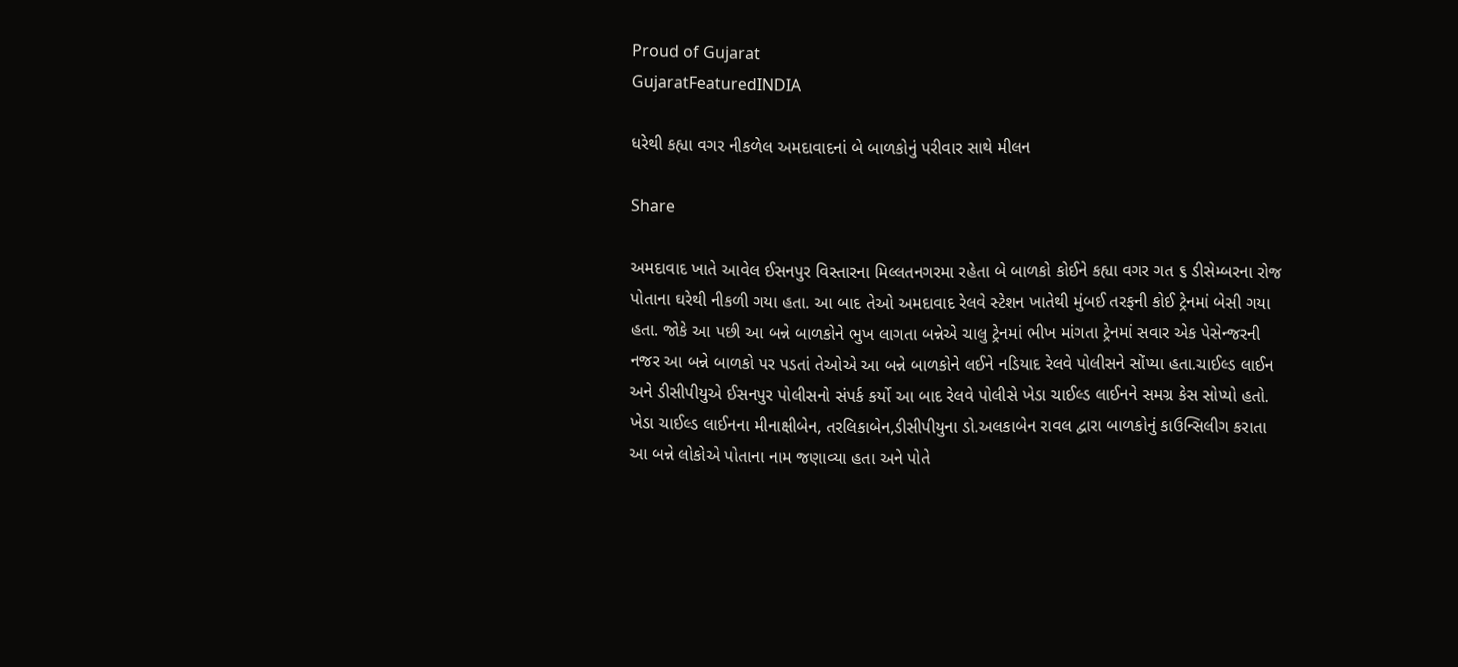Proud of Gujarat
GujaratFeaturedINDIA

ધરેથી કહ્યા વગર નીકળેલ અમદાવાદનાં બે બાળકોનું પરીવાર સાથે મીલન

Share

અમદાવાદ ખાતે આવેલ ઈસનપુર વિસ્તારના મિલ્લતનગરમા રહેતા બે બાળકો કોઈને કહ્યા વગર ગત ૬ ડીસેમ્બરના રોજ પોતાના ઘરેથી નીકળી ગયા હતા. આ બાદ તેઓ અમદાવાદ રેલવે સ્ટેશન ખાતેથી મુંબઈ તરફની કોઈ ટ્રેનમાં બેસી ગયા હતા. જોકે આ પછી આ બન્ને બાળકોને ભુખ લાગતા બન્નેએ ચાલુ ટ્રેનમાં ભીખ માંગતા ટ્રેનમાં સવાર એક પેસેન્જરની નજર આ બન્ને બાળકો પર પડતાં તેઓએ આ બન્ને બાળકોને લઈને નડિયાદ રેલવે પોલીસને સોંપ્યા હતા.ચાઈલ્ડ લાઈન અને ડીસીપીયુએ ઈસનપુર પોલીસનો સંપર્ક કર્યો આ બાદ રેલવે પોલીસે ખેડા ચાઈલ્ડ લાઈનને સમગ્ર કેસ સોપ્યો હતો. ખેડા ચાઈલ્ડ લાઈનના મીનાક્ષીબેન, તરલિકાબેન,ડીસીપીયુના ડો.અલકાબેન રાવલ દ્વારા બાળકોનું કાઉન્સિલીગ કરાતા આ બન્ને લોકોએ પોતાના નામ જણાવ્યા હતા અને પોતે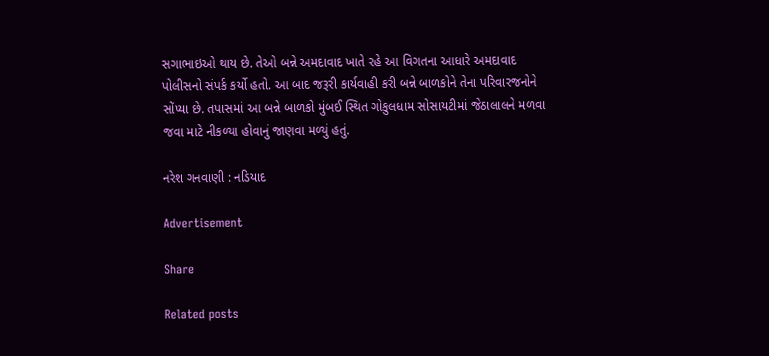સગાભાઇઓ થાય છે. તેઓ બન્ને અમદાવાદ ખાતે રહે આ વિગતના આધારે અમદાવાદ પોલીસનો સંપર્ક કર્યો હતો. આ બાદ જરૂરી કાર્યવાહી કરી બન્ને બાળકોને તેના પરિવારજનોને સોંપ્યા છે. તપાસમાં આ બન્ને બાળકો મુંબઈ સ્થિત ગોકુલધામ સોસાયટીમાં જેઠાલાલને મળવા જવા માટે નીકળ્યા હોવાનું જાણવા મળ્યું હતું.

નરેશ ગનવાણી : નડિયાદ

Advertisement

Share

Related posts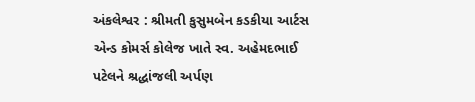અંકલેશ્વર : શ્રીમતી કુસુમબેન કડકીયા આર્ટસ એન્ડ કોમર્સ કોલેજ ખાતે સ્વ. અહેમદભાઈ પટેલને શ્રદ્ધાંજલી અર્પણ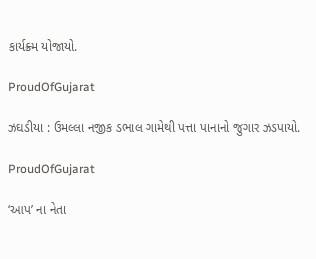કાર્યક્ર્મ યોજાયો.

ProudOfGujarat

ઝઘડીયા : ઉમલ્લા નજીક ડભાલ ગામેથી પત્તા પાનાનો જુગાર ઝડપાયો.

ProudOfGujarat

‘આપ’ ના નેતા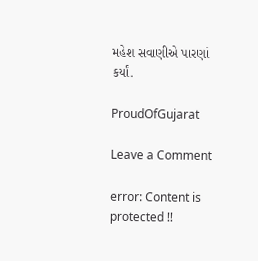મહેશ સવાણીએ પારણાં કર્યાં.

ProudOfGujarat

Leave a Comment

error: Content is protected !!